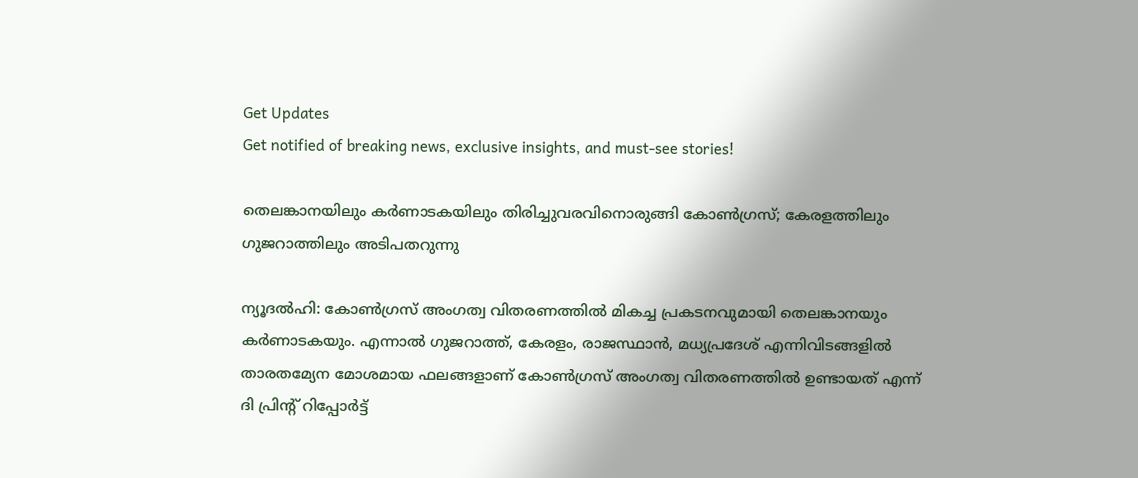Get Updates
Get notified of breaking news, exclusive insights, and must-see stories!

തെലങ്കാനയിലും കര്‍ണാടകയിലും തിരിച്ചുവരവിനൊരുങ്ങി കോണ്‍ഗ്രസ്; കേരളത്തിലും ഗുജറാത്തിലും അടിപതറുന്നു

ന്യൂദല്‍ഹി: കോണ്‍ഗ്രസ് അംഗത്വ വിതരണത്തില്‍ മികച്ച പ്രകടനവുമായി തെലങ്കാനയും കര്‍ണാടകയും. എന്നാല്‍ ഗുജറാത്ത്, കേരളം, രാജസ്ഥാന്‍, മധ്യപ്രദേശ് എന്നിവിടങ്ങളില്‍ താരതമ്യേന മോശമായ ഫലങ്ങളാണ് കോണ്‍ഗ്രസ് അംഗത്വ വിതരണത്തില്‍ ഉണ്ടായത് എന്ന് ദി പ്രിന്റ് റിപ്പോര്‍ട്ട്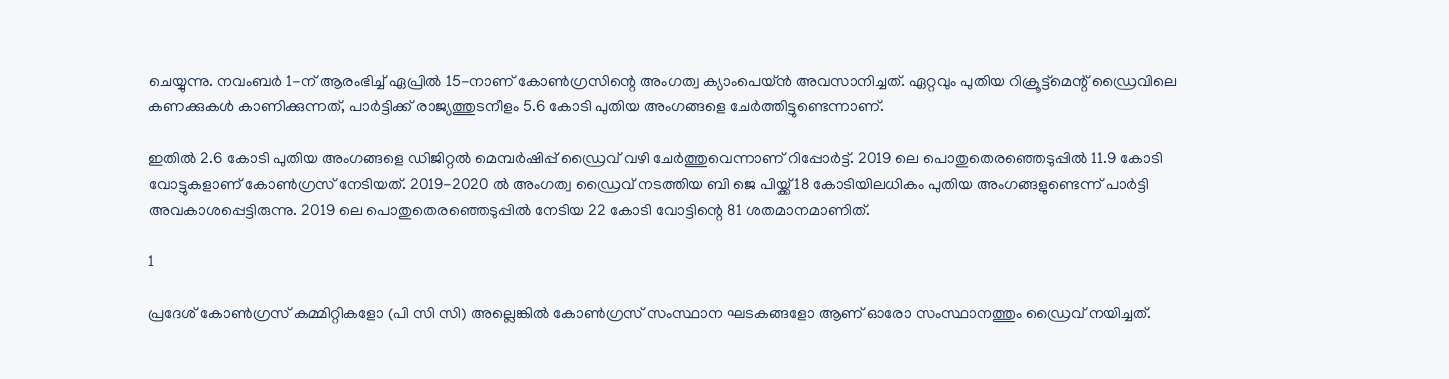ചെയ്യുന്നു. നവംബര്‍ 1-ന് ആരംഭിച്ച് ഏപ്രില്‍ 15-നാണ് കോണ്‍ഗ്രസിന്റെ അംഗത്വ ക്യാംപെയ്ന്‍ അവസാനിച്ചത്. ഏറ്റവും പുതിയ റിക്രൂട്ട്മെന്റ് ഡ്രൈവിലെ കണക്കുകള്‍ കാണിക്കുന്നത്, പാര്‍ട്ടിക്ക് രാജ്യത്തുടനീളം 5.6 കോടി പുതിയ അംഗങ്ങളെ ചേര്‍ത്തിട്ടുണ്ടെന്നാണ്.

ഇതില്‍ 2.6 കോടി പുതിയ അംഗങ്ങളെ ഡിജിറ്റല്‍ മെമ്പര്‍ഷിപ്പ് ഡ്രൈവ് വഴി ചേര്‍ത്തുവെന്നാണ് റിപ്പോര്‍ട്ട്. 2019 ലെ പൊതുതെരഞ്ഞെടുപ്പില്‍ 11.9 കോടി വോട്ടുകളാണ് കോണ്‍ഗ്രസ് നേടിയത്. 2019-2020 ല്‍ അംഗത്വ ഡ്രൈവ് നടത്തിയ ബി ജെ പിയ്ക്ക് 18 കോടിയിലധികം പുതിയ അംഗങ്ങളുണ്ടെന്ന് പാര്‍ട്ടി അവകാശപ്പെട്ടിരുന്നു. 2019 ലെ പൊതുതെരഞ്ഞെടുപ്പില്‍ നേടിയ 22 കോടി വോട്ടിന്റെ 81 ശതമാനമാണിത്.

1

പ്രദേശ് കോണ്‍ഗ്രസ് കമ്മിറ്റികളോ (പി സി സി) അല്ലെങ്കില്‍ കോണ്‍ഗ്രസ് സംസ്ഥാന ഘടകങ്ങളോ ആണ് ഓരോ സംസ്ഥാനത്തും ഡ്രൈവ് നയിച്ചത്.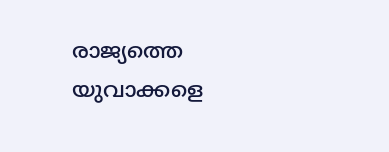രാജ്യത്തെ യുവാക്കളെ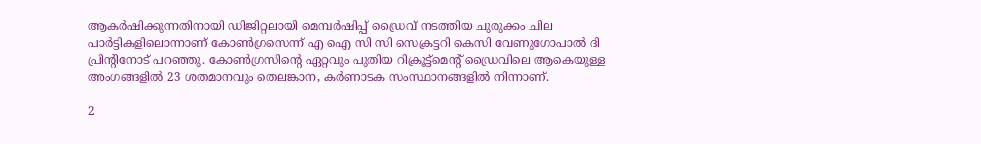ആകര്‍ഷിക്കുന്നതിനായി ഡിജിറ്റലായി മെമ്പര്‍ഷിപ്പ് ഡ്രൈവ് നടത്തിയ ചുരുക്കം ചില പാര്‍ട്ടികളിലൊന്നാണ് കോണ്‍ഗ്രസെന്ന് എ ഐ സി സി സെക്രട്ടറി കെസി വേണുഗോപാല്‍ ദി പ്രിന്റിനോട് പറഞ്ഞു. കോണ്‍ഗ്രസിന്റെ ഏറ്റവും പുതിയ റിക്രൂട്ട്മെന്റ് ഡ്രൈവിലെ ആകെയുള്ള അംഗങ്ങളില്‍ 23 ശതമാനവും തെലങ്കാന, കര്‍ണാടക സംസ്ഥാനങ്ങളില്‍ നിന്നാണ്.

2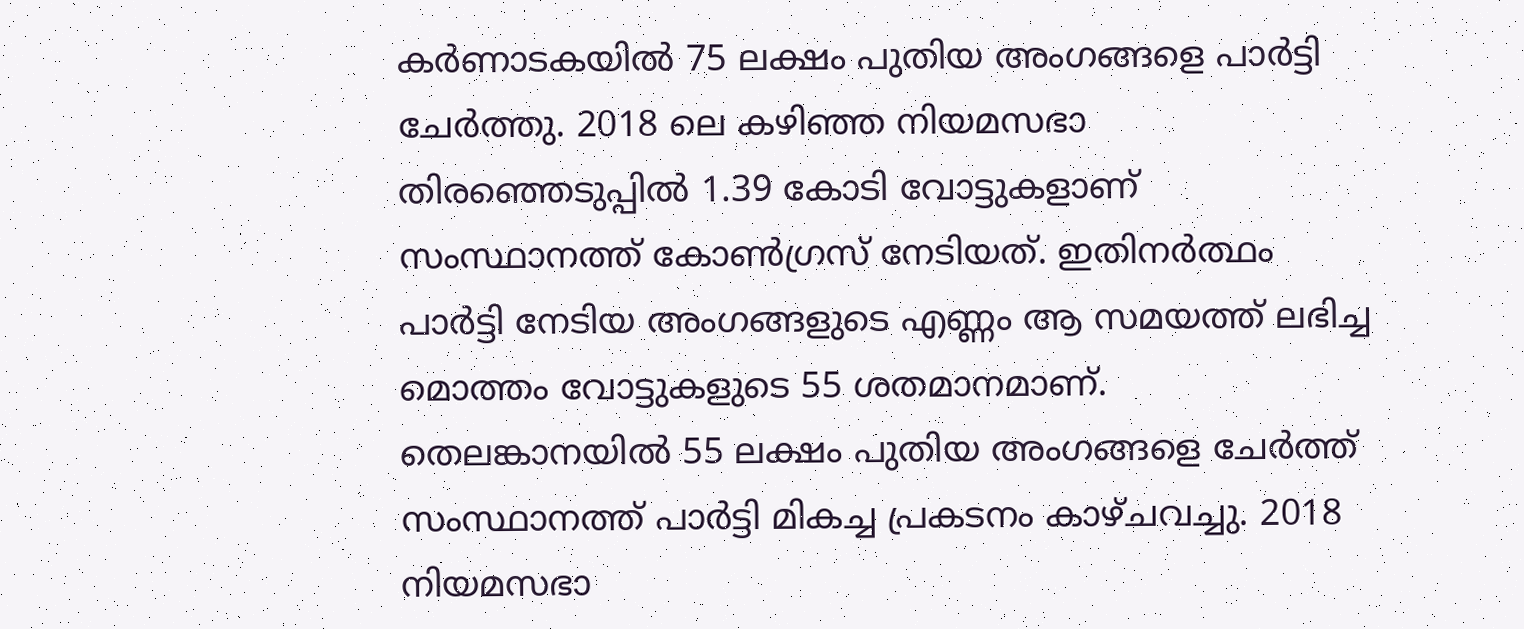കര്‍ണാടകയില്‍ 75 ലക്ഷം പുതിയ അംഗങ്ങളെ പാര്‍ട്ടി ചേര്‍ത്തു. 2018 ലെ കഴിഞ്ഞ നിയമസഭാ തിരഞ്ഞെടുപ്പില്‍ 1.39 കോടി വോട്ടുകളാണ് സംസ്ഥാനത്ത് കോണ്‍ഗ്രസ് നേടിയത്. ഇതിനര്‍ത്ഥം പാര്‍ട്ടി നേടിയ അംഗങ്ങളുടെ എണ്ണം ആ സമയത്ത് ലഭിച്ച മൊത്തം വോട്ടുകളുടെ 55 ശതമാനമാണ്. തെലങ്കാനയില്‍ 55 ലക്ഷം പുതിയ അംഗങ്ങളെ ചേര്‍ത്ത് സംസ്ഥാനത്ത് പാര്‍ട്ടി മികച്ച പ്രകടനം കാഴ്ചവച്ചു. 2018 നിയമസഭാ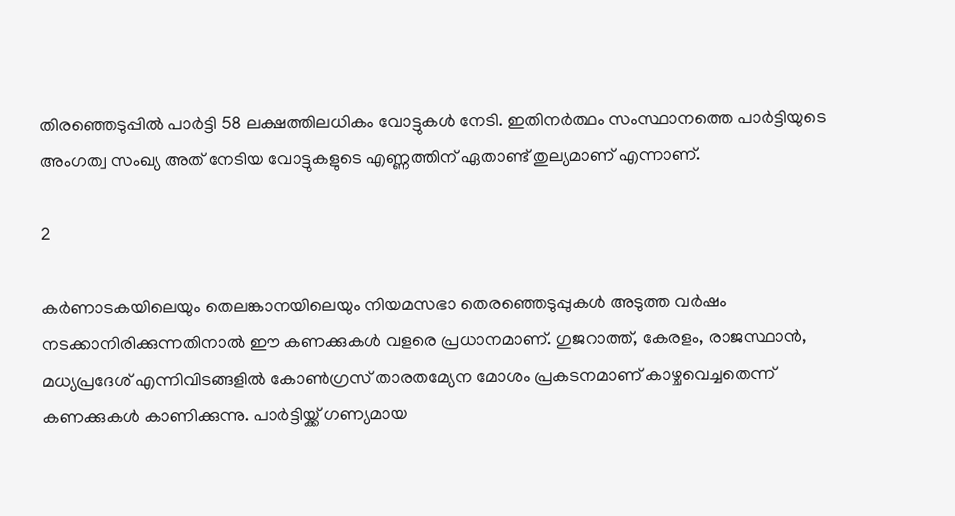തിരഞ്ഞെടുപ്പില്‍ പാര്‍ട്ടി 58 ലക്ഷത്തിലധികം വോട്ടുകള്‍ നേടി. ഇതിനര്‍ത്ഥം സംസ്ഥാനത്തെ പാര്‍ട്ടിയുടെ അംഗത്വ സംഖ്യ അത് നേടിയ വോട്ടുകളുടെ എണ്ണത്തിന് ഏതാണ്ട് തുല്യമാണ് എന്നാണ്.

2

കര്‍ണാടകയിലെയും തെലങ്കാനയിലെയും നിയമസഭാ തെരഞ്ഞെടുപ്പുകള്‍ അടുത്ത വര്‍ഷം നടക്കാനിരിക്കുന്നതിനാല്‍ ഈ കണക്കുകള്‍ വളരെ പ്രധാനമാണ്. ഗുജറാത്ത്, കേരളം, രാജസ്ഥാന്‍, മധ്യപ്രദേശ് എന്നിവിടങ്ങളില്‍ കോണ്‍ഗ്രസ് താരതമ്യേന മോശം പ്രകടനമാണ് കാഴ്ചവെച്ചതെന്ന് കണക്കുകള്‍ കാണിക്കുന്നു. പാര്‍ട്ടിയ്ക്ക് ഗണ്യമായ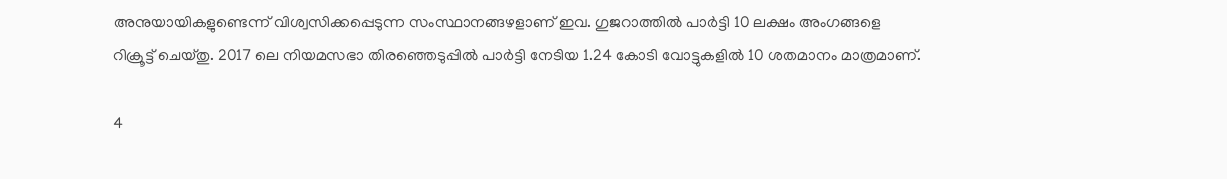അനുയായികളുണ്ടെന്ന് വിശ്വസിക്കപ്പെടുന്ന സംസ്ഥാനങ്ങഴളാണ് ഇവ. ഗുജറാത്തില്‍ പാര്‍ട്ടി 10 ലക്ഷം അംഗങ്ങളെ റിക്രൂട്ട് ചെയ്തു. 2017 ലെ നിയമസഭാ തിരഞ്ഞെടുപ്പില്‍ പാര്‍ട്ടി നേടിയ 1.24 കോടി വോട്ടുകളില്‍ 10 ശതമാനം മാത്രമാണ്.

4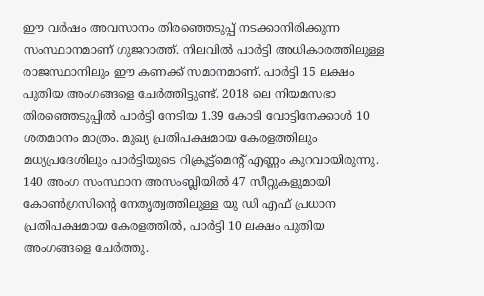ഈ വര്‍ഷം അവസാനം തിരഞ്ഞെടുപ്പ് നടക്കാനിരിക്കുന്ന സംസ്ഥാനമാണ് ഗുജറാത്ത്. നിലവില്‍ പാര്‍ട്ടി അധികാരത്തിലുള്ള രാജസ്ഥാനിലും ഈ കണക്ക് സമാനമാണ്. പാര്‍ട്ടി 15 ലക്ഷം പുതിയ അംഗങ്ങളെ ചേര്‍ത്തിട്ടുണ്ട്. 2018 ലെ നിയമസഭാ തിരഞ്ഞെടുപ്പില്‍ പാര്‍ട്ടി നേടിയ 1.39 കോടി വോട്ടിനേക്കാള്‍ 10 ശതമാനം മാത്രം. മുഖ്യ പ്രതിപക്ഷമായ കേരളത്തിലും മധ്യപ്രദേശിലും പാര്‍ട്ടിയുടെ റിക്രൂട്ട്മെന്റ് എണ്ണം കുറവായിരുന്നു. 140 അംഗ സംസ്ഥാന അസംബ്ലിയില്‍ 47 സീറ്റുകളുമായി കോണ്‍ഗ്രസിന്റെ നേതൃത്വത്തിലുള്ള യു ഡി എഫ് പ്രധാന പ്രതിപക്ഷമായ കേരളത്തില്‍, പാര്‍ട്ടി 10 ലക്ഷം പുതിയ അംഗങ്ങളെ ചേര്‍ത്തു.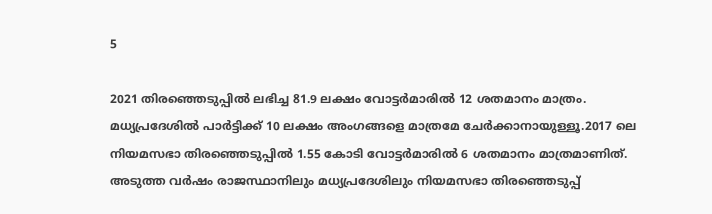5

2021 തിരഞ്ഞെടുപ്പില്‍ ലഭിച്ച 81.9 ലക്ഷം വോട്ടര്‍മാരില്‍ 12 ശതമാനം മാത്രം. മധ്യപ്രദേശില്‍ പാര്‍ട്ടിക്ക് 10 ലക്ഷം അംഗങ്ങളെ മാത്രമേ ചേര്‍ക്കാനായുള്ളൂ.2017 ലെ നിയമസഭാ തിരഞ്ഞെടുപ്പില്‍ 1.55 കോടി വോട്ടര്‍മാരില്‍ 6 ശതമാനം മാത്രമാണിത്. അടുത്ത വര്‍ഷം രാജസ്ഥാനിലും മധ്യപ്രദേശിലും നിയമസഭാ തിരഞ്ഞെടുപ്പ്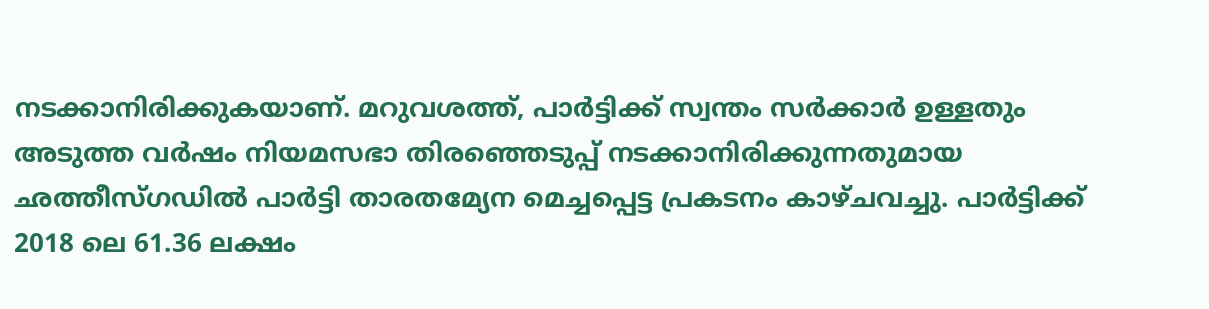നടക്കാനിരിക്കുകയാണ്. മറുവശത്ത്, പാര്‍ട്ടിക്ക് സ്വന്തം സര്‍ക്കാര്‍ ഉള്ളതും അടുത്ത വര്‍ഷം നിയമസഭാ തിരഞ്ഞെടുപ്പ് നടക്കാനിരിക്കുന്നതുമായ ഛത്തീസ്ഗഡില്‍ പാര്‍ട്ടി താരതമ്യേന മെച്ചപ്പെട്ട പ്രകടനം കാഴ്ചവച്ചു. പാര്‍ട്ടിക്ക് 2018 ലെ 61.36 ലക്ഷം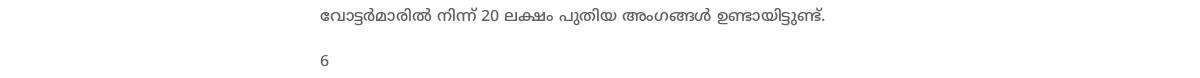വോട്ടര്‍മാരില്‍ നിന്ന് 20 ലക്ഷം പുതിയ അംഗങ്ങള്‍ ഉണ്ടായിട്ടുണ്ട്.

6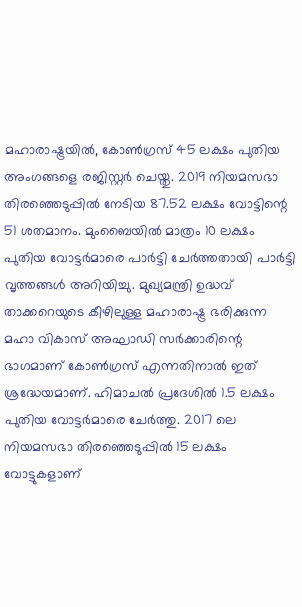മഹാരാഷ്ട്രയില്‍, കോണ്‍ഗ്രസ് 45 ലക്ഷം പുതിയ അംഗങ്ങളെ രജിസ്റ്റര്‍ ചെയ്തു. 2019 നിയമസഭാ തിരഞ്ഞെടുപ്പില്‍ നേടിയ 87.52 ലക്ഷം വോട്ടിന്റെ 51 ശതമാനം. മുംബൈയില്‍ മാത്രം 10 ലക്ഷം പുതിയ വോട്ടര്‍മാരെ പാര്‍ട്ടി ചേര്‍ത്തതായി പാര്‍ട്ടി വൃത്തങ്ങള്‍ അറിയിച്ചു. മുഖ്യമന്ത്രി ഉദ്ധവ് താക്കറെയുടെ കീഴിലുള്ള മഹാരാഷ്ട്ര ഭരിക്കുന്ന മഹാ വികാസ് അഘാഡി സര്‍ക്കാരിന്റെ ഭാഗമാണ് കോണ്‍ഗ്രസ് എന്നതിനാല്‍ ഇത് ശ്രദ്ധേയമാണ്. ഹിമാചല്‍ പ്രദേശില്‍ 1.5 ലക്ഷം പുതിയ വോട്ടര്‍മാരെ ചേര്‍ത്തു. 2017 ലെ നിയമസഭാ തിരഞ്ഞെടുപ്പില്‍ 15 ലക്ഷം വോട്ടുകളാണ്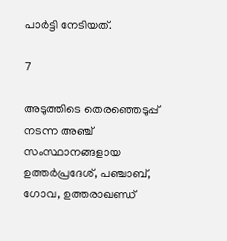പാര്‍ട്ടി നേടിയത്.

7

അടുത്തിടെ തെരഞ്ഞെടുപ്പ് നടന്ന അഞ്ച് സംസ്ഥാനങ്ങളായ ഉത്തര്‍പ്രദേശ്, പഞ്ചാബ്, ഗോവ, ഉത്തരാഖണ്ഡ്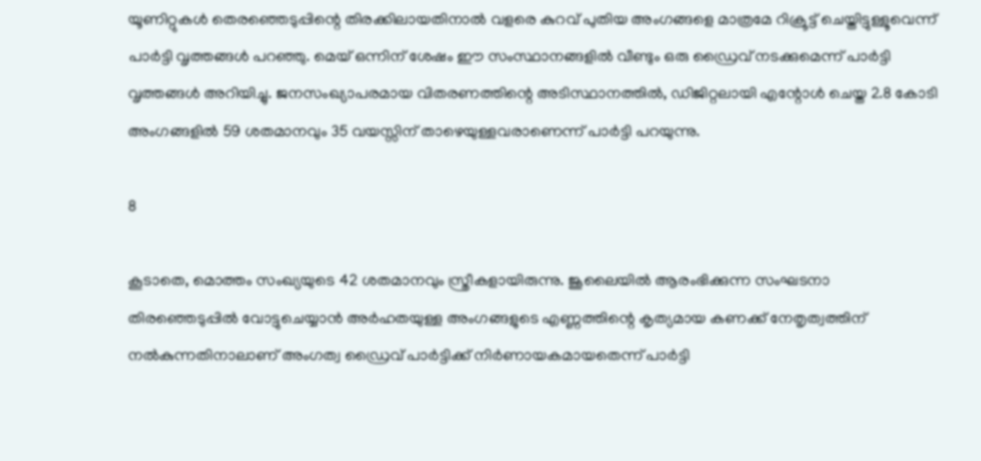യൂണിറ്റുകള്‍ തെരഞ്ഞെടുപ്പിന്റെ തിരക്കിലായതിനാല്‍ വളരെ കുറവ് പുതിയ അംഗങ്ങളെ മാത്രമേ റിക്രൂട്ട് ചെയ്തിട്ടുള്ളൂവെന്ന് പാര്‍ട്ടി വൃത്തങ്ങള്‍ പറഞ്ഞു. മെയ് ഒന്നിന് ശേഷം ഈ സംസ്ഥാനങ്ങളില്‍ വീണ്ടും ഒരു ഡ്രൈവ് നടക്കുമെന്ന് പാര്‍ട്ടി വൃത്തങ്ങള്‍ അറിയിച്ചു. ജനസംഖ്യാപരമായ വിതരണത്തിന്റെ അടിസ്ഥാനത്തില്‍, ഡിജിറ്റലായി എന്റോള്‍ ചെയ്ത 2.8 കോടി അംഗങ്ങളില്‍ 59 ശതമാനവും 35 വയസ്സിന് താഴെയുള്ളവരാണെന്ന് പാര്‍ട്ടി പറയുന്നു.

8

കൂടാതെ, മൊത്തം സംഖ്യയുടെ 42 ശതമാനവും സ്ത്രീകളായിരുന്നു. ജൂലൈയില്‍ ആരംഭിക്കുന്ന സംഘടനാ തിരഞ്ഞെടുപ്പില്‍ വോട്ടുചെയ്യാന്‍ അര്‍ഹതയുള്ള അംഗങ്ങളുടെ എണ്ണത്തിന്റെ കൃത്യമായ കണക്ക് നേതൃത്വത്തിന് നല്‍കുന്നതിനാലാണ് അംഗത്വ ഡ്രൈവ് പാര്‍ട്ടിക്ക് നിര്‍ണായകമായതെന്ന് പാര്‍ട്ടി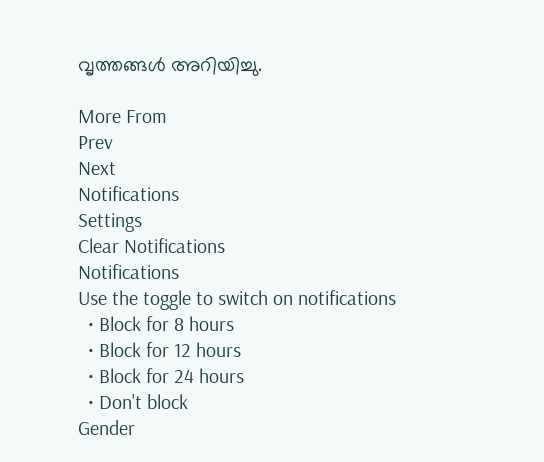വൃത്തങ്ങള്‍ അറിയിച്ചു.

More From
Prev
Next
Notifications
Settings
Clear Notifications
Notifications
Use the toggle to switch on notifications
  • Block for 8 hours
  • Block for 12 hours
  • Block for 24 hours
  • Don't block
Gender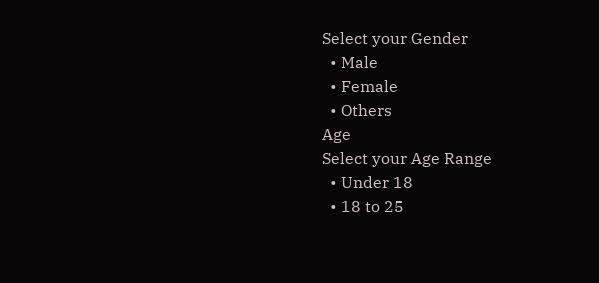Select your Gender
  • Male
  • Female
  • Others
Age
Select your Age Range
  • Under 18
  • 18 to 25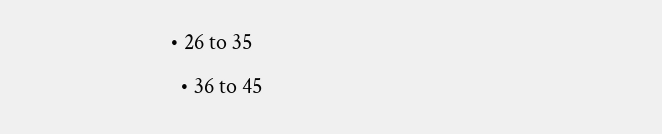• 26 to 35
  • 36 to 45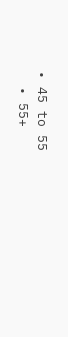• 45 to 55
  • 55+